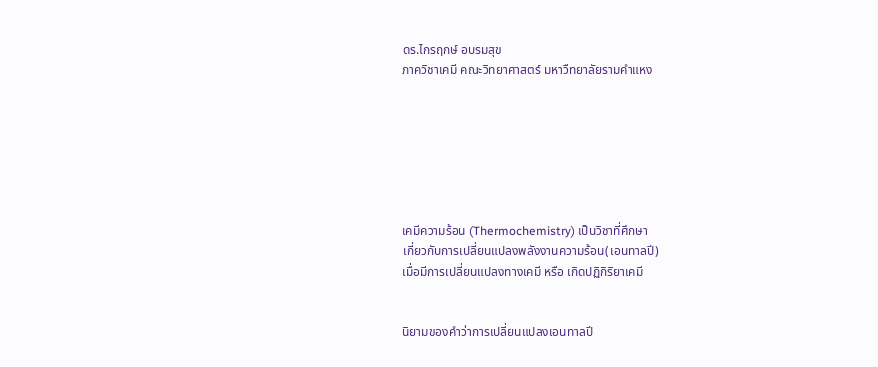ดร.ไกรฤกษ์ อบรมสุข
ภาควิชาเคมี คณะวิทยาศาสตร์ มหาวืทยาลัยรามคำแหง







เคมีความร้อน (Thermochemistry) เป็นวิชาที่ศึกษา
เกี่ยวกับการเปลี่ยนแปลงพลังงานความร้อน(เอนทาลปี)
เมื่อมีการเปลี่ยนแปลงทางเคมี หรือ เกิดปฏิกิริยาเคมี


นิยามของคำว่าการเปลี่ยนแปลงเอนทาลปี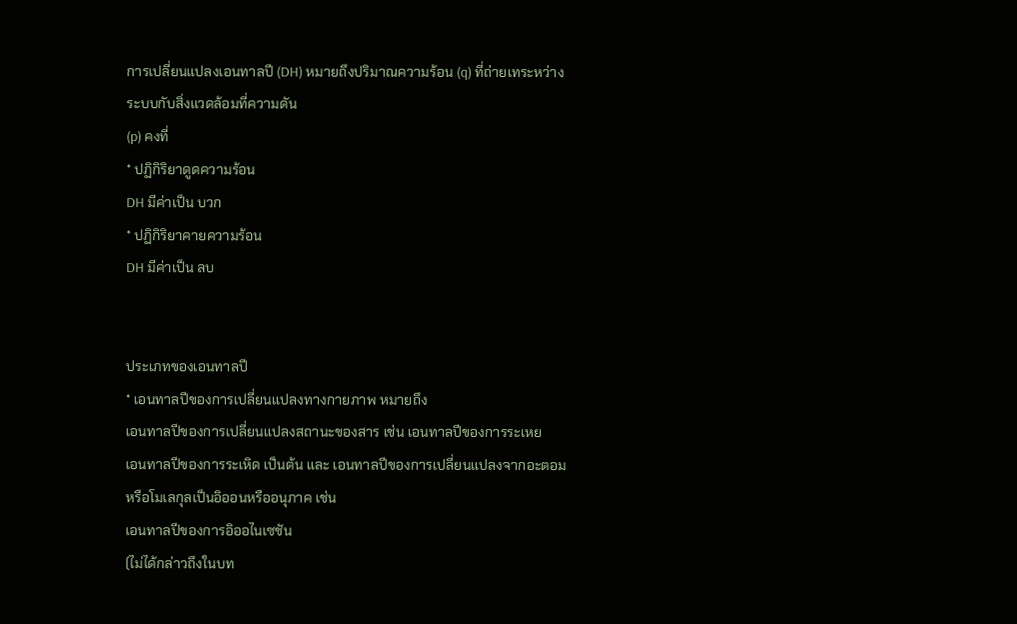การเปลี่ยนแปลงเอนทาลปี (DH) หมายถึงปริมาณความร้อน (q) ที่ถ่ายเทระหว่าง
ระบบกับสิ่งแวดล้อมที่ความดัน
(p) คงที่
* ปฏิกิริยาดูดความร้อน
DH มีค่าเป็น บวก
* ปฏิกิริยาคายความร้อน
DH มีค่าเป็น ลบ


ประเภทของเอนทาลปี
* เอนทาลปีของการเปลี่ยนแปลงทางกายภาพ หมายถึง
เอนทาลปีของการเปลี่ยนแปลงสถานะของสาร เช่น เอนทาลปีของการระเหย
เอนทาลปีของการระเหิด เป็นต้น และ เอนทาลปีของการเปลี่ยนแปลงจากอะตอม
หรือโมเลกุลเป็นอิออนหรืออนุภาค เช่น
เอนทาลปีของการอิออไนเซชัน
(ไม่ได้กล่าวถึงในบท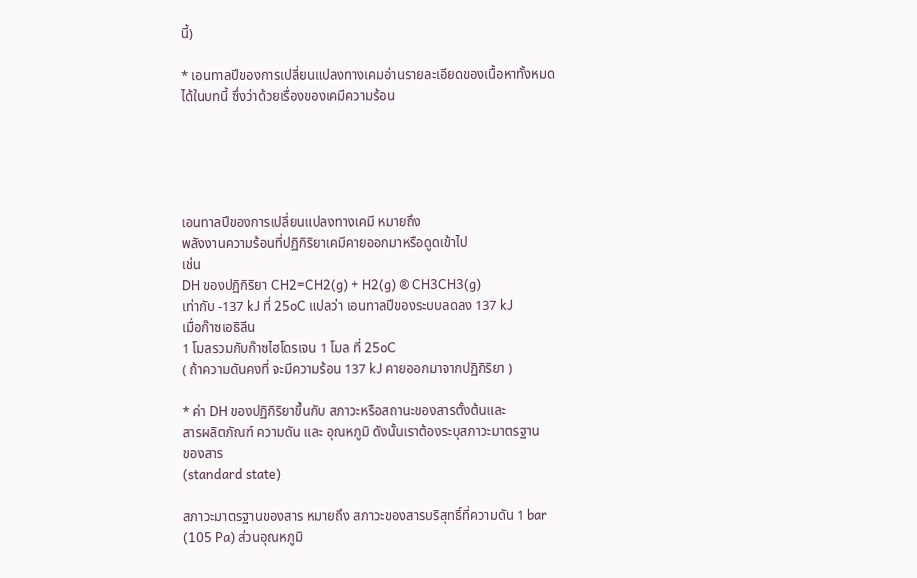นี้)

* เอนทาลปีของการเปลี่ยนแปลงทางเคมอ่านรายละเอียดของเนื้อหาทั้งหมด
ได้ในบทนี้ ซึ่งว่าด้วยเรื่องของเคมีความร้อน





เอนทาลปีของการเปลี่ยนแปลงทางเคมี หมายถึง
พลังงานความร้อนที่ปฏิกิริยาเคมีคายออกมาหรือดูดเข้าไป
เช่น
DH ของปฏิกิริยา CH2=CH2(g) + H2(g) ® CH3CH3(g)
เท่ากับ -137 kJ ที่ 25oC แปลว่า เอนทาลปีของระบบลดลง 137 kJ
เมื่อก๊าซเอธิลีน
1 โมลรวมกับก๊าซไฮโดรเจน 1 โมล ที่ 25oC
( ถ้าความดันคงที่ จะมีความร้อน 137 kJ คายออกมาจากปฏิกิริยา )

* ค่า DH ของปฏิกิริยาขึ้นกับ สภาวะหรือสถานะของสารตั้งต้นและ
สารผลิตภัณฑ์ ความดัน และ อุณหภูมิ ดังนั้นเราต้องระบุสภาวะมาตรฐาน
ของสาร
(standard state)

สภาวะมาตรฐานของสาร หมายถึง สภาวะของสารบริสุทธิ์ที่ความดัน 1 bar
(105 Pa) ส่วนอุณหภูมิ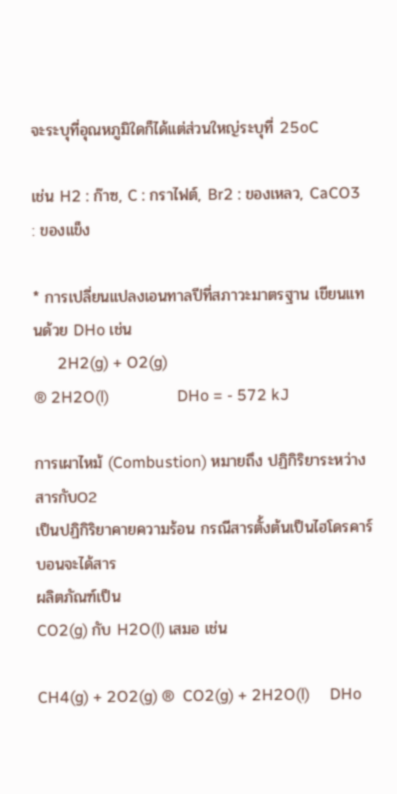จะระบุที่อุณหภูมิใดก็ได้แต่ส่วนใหญ่ระบุที่ 25oC

เช่น H2 : ก๊าซ, C : กราไฟต์, Br2 : ของเหลว, CaCO3 : ของแข็ง

* การเปลี่ยนแปลงเอนทาลปีที่สภาวะมาตรฐาน เขียนแทนด้วย DHo เช่น
      2H2(g) + O2(g)
® 2H2O(l)                 DHo = - 572 kJ

การเผาไหม้ (Combustion) หมายถึง ปฏิกิริยาระหว่างสารกับO2
เป็นปฏิกิริยาคายความร้อน กรณีสารตั้งต้นเป็นไฮโดรคาร์บอนจะได้สาร
ผลิตภัณฑ์เป็น
CO2(g) กับ H2O(l) เสมอ เช่น

CH4(g) + 2O2(g) ®  CO2(g) + 2H2O(l)     DHo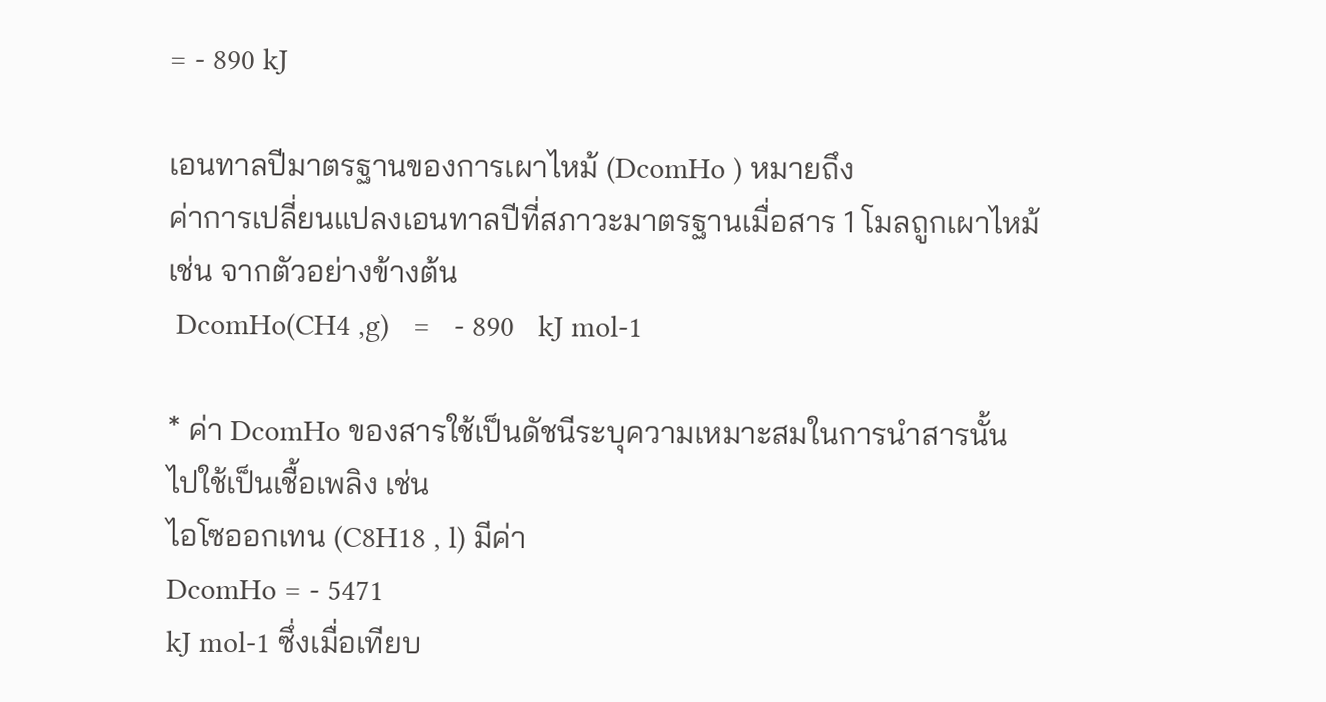= - 890 kJ

เอนทาลปีมาตรฐานของการเผาไหม้ (DcomHo ) หมายถึง
ค่าการเปลี่ยนแปลงเอนทาลปีที่สภาวะมาตรฐานเมื่อสาร 1 โมลถูกเผาไหม้
เช่น จากตัวอย่างข้างต้น
 DcomHo(CH4 ,g)   =   - 890   kJ mol-1

* ค่า DcomHo ของสารใช้เป็นดัชนีระบุความเหมาะสมในการนำสารนั้น
ไปใช้เป็นเชื้อเพลิง เช่น
ไอโซออกเทน (C8H18 , l) มีค่า
DcomHo = - 5471
kJ mol-1 ซึ่งเมื่อเทียบ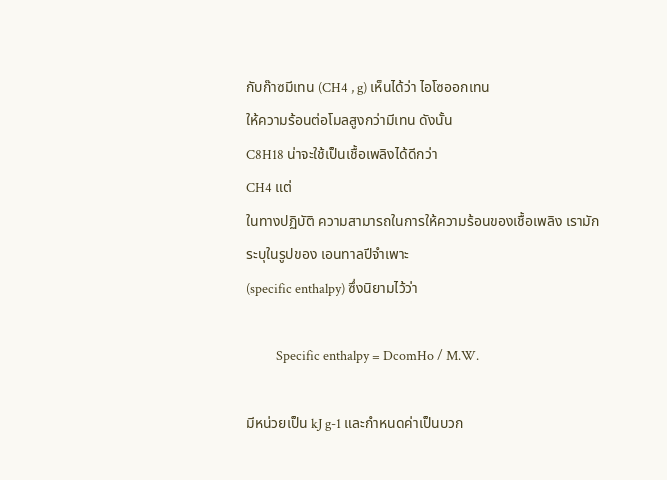กับก๊าซมีเทน (CH4 , g) เห็นได้ว่า ไอโซออกเทน
ให้ความร้อนต่อโมลสูงกว่ามีเทน ดังนั้น
C8H18 น่าจะใช้เป็นเชื้อเพลิงได้ดีกว่า
CH4 แต่
ในทางปฏิบัติ ความสามารถในการให้ความร้อนของเชื้อเพลิง เรามัก
ระบุในรูปของ เอนทาลปีจำเพาะ
(specific enthalpy) ซึ่งนิยามไว้ว่า

          Specific enthalpy = DcomHo / M.W.

มีหน่วยเป็น kJ g-1 และกำหนดค่าเป็นบวก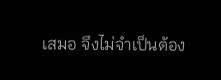เสมอ จึงไม่จำเป็นต้อง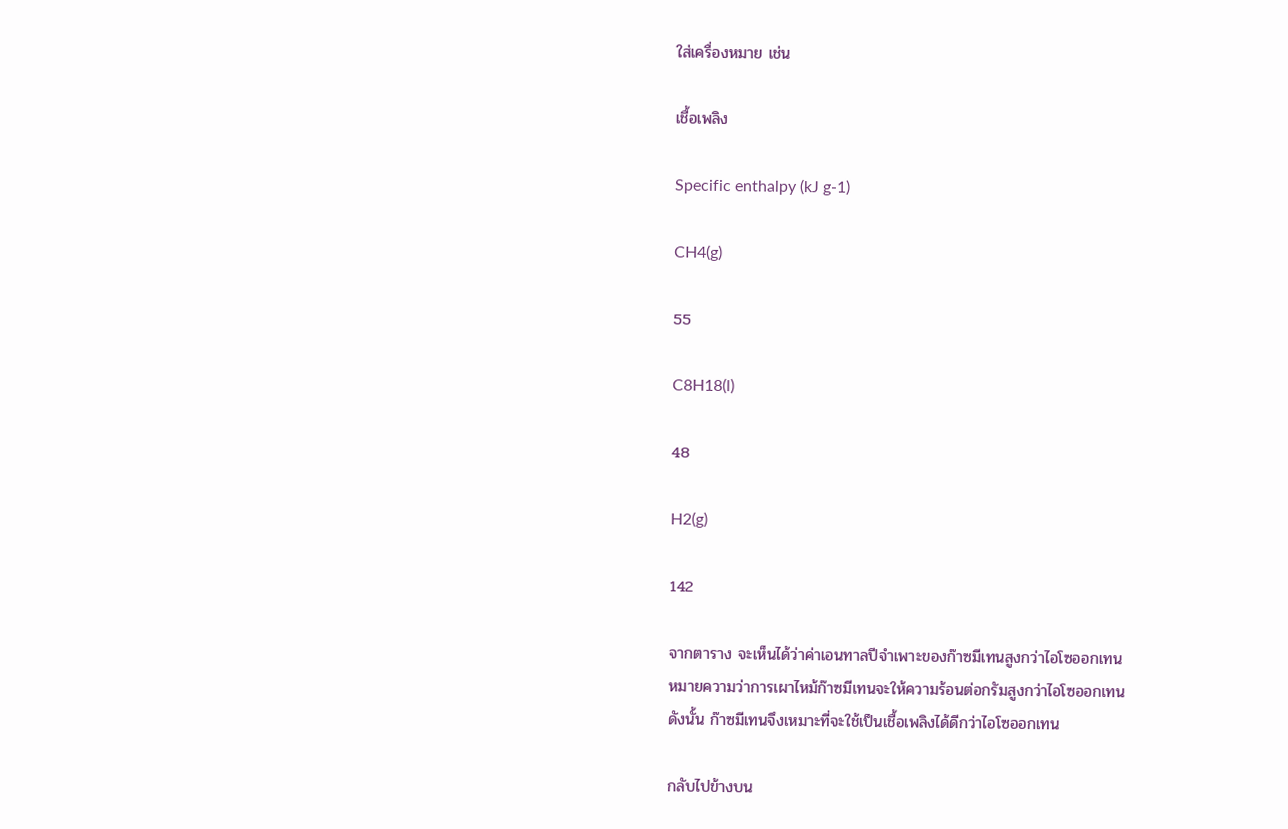ใส่เครื่องหมาย เช่น

เชื้อเพลิง

Specific enthalpy (kJ g-1)

CH4(g)

55

C8H18(l)

48

H2(g)

142

จากตาราง จะเห็นได้ว่าค่าเอนทาลปีจำเพาะของก๊าซมีเทนสูงกว่าไอโซออกเทน
หมายความว่าการเผาไหม้ก๊าซมีเทนจะให้ความร้อนต่อกรัมสูงกว่าไอโซออกเทน
ดังนั้น ก๊าซมีเทนจึงเหมาะที่จะใช้เป็นเชื้อเพลิงได้ดีกว่าไอโซออกเทน

กลับไปข้างบน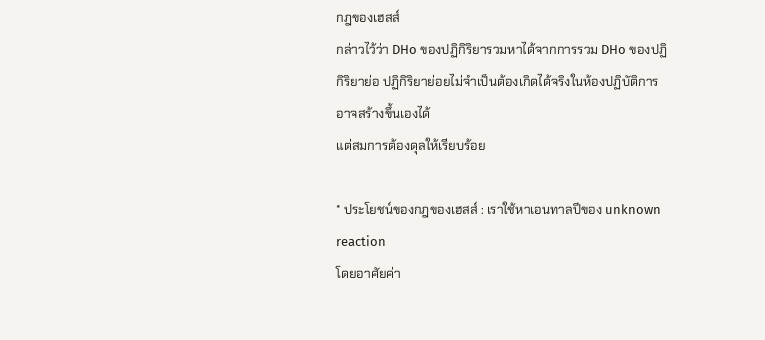กฎของเฮสส์
กล่าวไว้ว่า DHo ของปฏิกิริยารวมหาได้จากการรวม DHo ของปฏิกิริยาย่อ ปฏิกิริยาย่อยไม่จำเป็นต้องเกิดได้จริงในห้องปฏิบัติการ อาจสร้างขึ้นเองได้
แต่สมการต้องดุลให้เรียบร้อย

* ประโยชน์ของกฎของเฮสส์ : เราใช้หาเอนทาลปีของ unknown reaction
โดยอาศัยค่า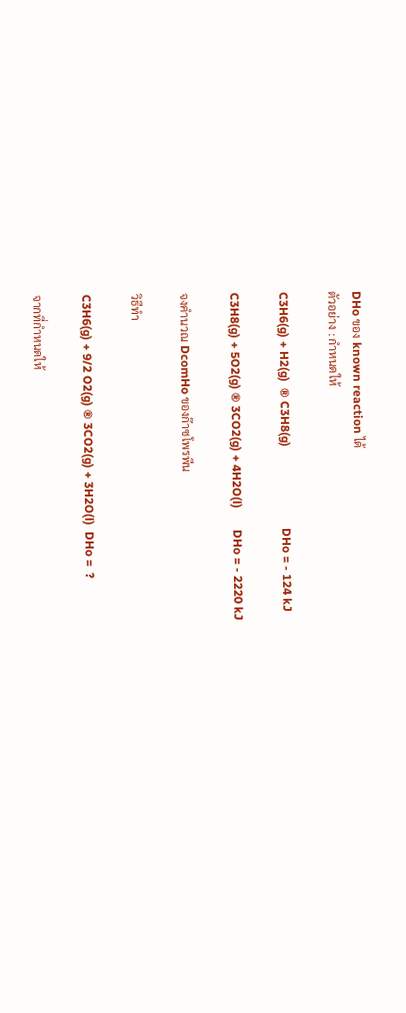DHo ของ known reaction ได้
ตัวอย่าง : กำหนดให้

C3H6(g) + H2(g)  ® C3H8(g)                           DHo = - 124 kJ

C3H8(g) + 5O2(g) ® 3CO2(g) + 4H2O(l)       DHo = - 2220 kJ

จงคำนวณ DcomHo ของก๊าซโพรพีน

วิธีทำ

C3H6(g) + 9/2 O2(g) ® 3CO2(g) + 3H2O(l)  DHo =  ?

จากที่กำหนดให้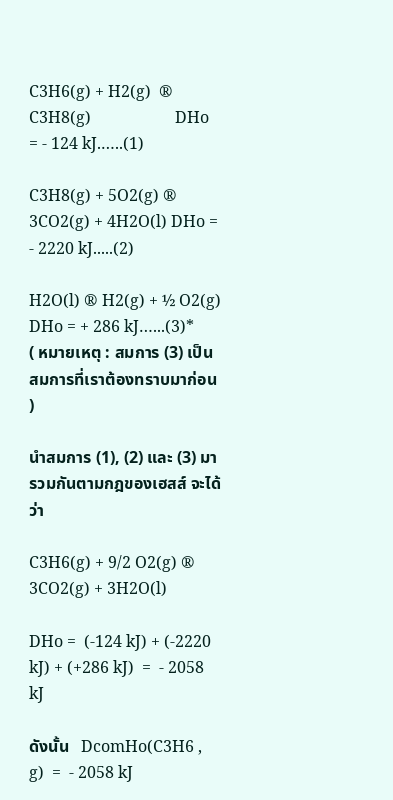C3H6(g) + H2(g)  ® C3H8(g)                     DHo = - 124 kJ.…..(1)

C3H8(g) + 5O2(g) ® 3CO2(g) + 4H2O(l) DHo = - 2220 kJ.....(2)

H2O(l) ® H2(g) + ½ O2(g)             DHo = + 286 kJ…...(3)*
( หมายเหตุ : สมการ (3) เป็นสมการที่เราต้องทราบมาก่อน )

นำสมการ (1), (2) และ (3) มารวมกันตามกฎของเฮสส์ จะได้ว่า

C3H6(g) + 9/2 O2(g) ® 3CO2(g) + 3H2O(l)

DHo =  (-124 kJ) + (-2220 kJ) + (+286 kJ)  =  - 2058 kJ

ดังนั้น   DcomHo(C3H6 , g)  =  - 2058 kJ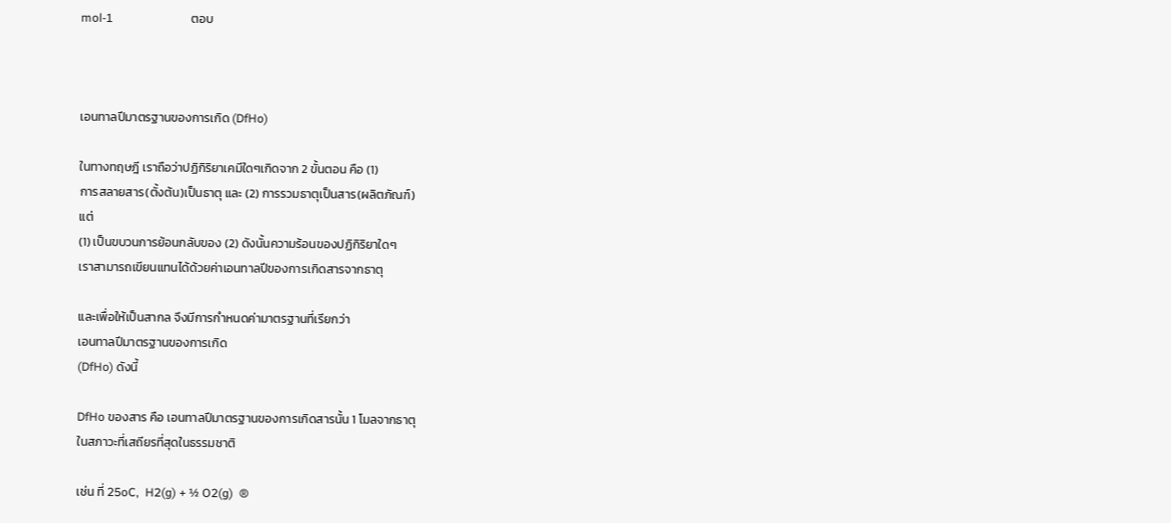mol-1                          ตอบ



เอนทาลปีมาตรฐานของการเกิด (DfHo)

ในทางทฤษฎี เราถือว่าปฏิกิริยาเคมีใดๆเกิดจาก 2 ขั้นตอน คือ (1)
การสลายสาร(ตั้งต้น)เป็นธาตุ และ (2) การรวมธาตุเป็นสาร(ผลิตภัณฑ์)
แต่
(1) เป็นขบวนการย้อนกลับของ (2) ดังนั้นความร้อนของปฏิกิริยาใดๆ
เราสามารถเขียนแทนได้ด้วยค่าเอนทาลปีของการเกิดสารจากธาตุ

และเพื่อให้เป็นสากล จึงมีการกำหนดค่ามาตรฐานที่เรียกว่า
เอนทาลปีมาตรฐานของการเกิด
(DfHo) ดังนี้

DfHo ของสาร คือ เอนทาลปีมาตรฐานของการเกิดสารนั้น 1 โมลจากธาตุ
ในสภาวะที่เสถียรที่สุดในธรรมชาติ

เช่น ที่ 25oC,  H2(g) + ½ O2(g)  ®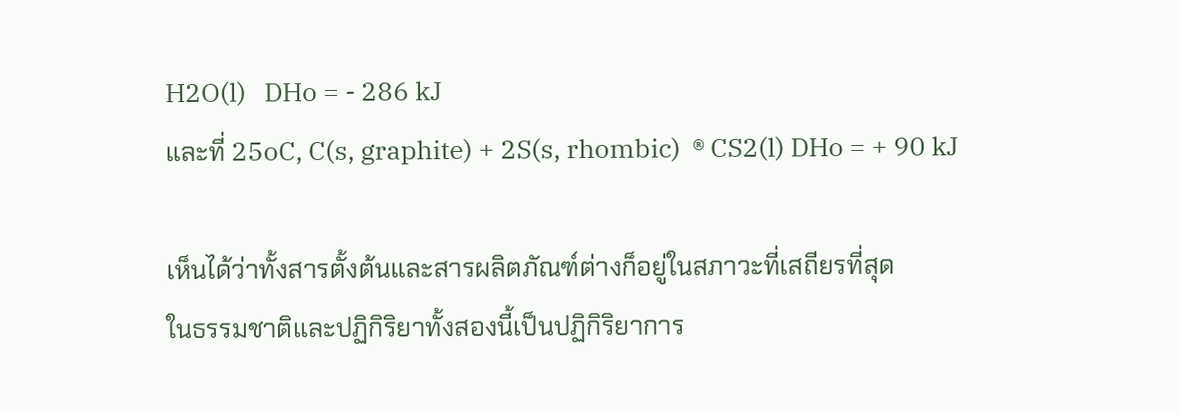H2O(l)   DHo = - 286 kJ
และที่ 25oC, C(s, graphite) + 2S(s, rhombic)  ® CS2(l) DHo = + 90 kJ

เห็นได้ว่าทั้งสารตั้งต้นและสารผลิตภัณฑ์ต่างก็อยู่ในสภาวะที่เสถียรที่สุด
ในธรรมชาติและปฏิกิริยาทั้งสองนี้เป็นปฏิกิริยาการ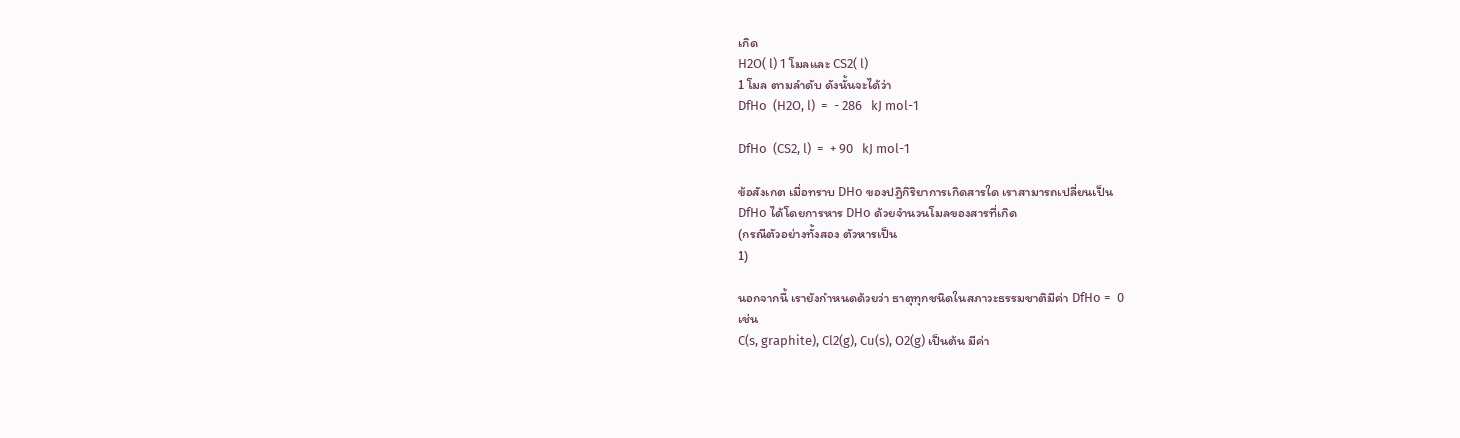เกิด
H2O( l) 1 โมลและ CS2( l)
1 โมล ตามลำดับ ดังนั้นจะได้ว่า
DfHo  (H2O, l)  =  - 286   kJ mol-1

DfHo  (CS2, l)  =  + 90   kJ mol-1

ข้อสังเกต เมื่อทราบ DHo ของปฏิกิริยาการเกิดสารใด เราสามารถเปลี่ยนเป็น
DfHo ได้โดยการหาร DHo ด้วยจำนวนโมลของสารที่เกิด
(กรณีตัวอย่างทั้งสอง ตัวหารเป็น
1)

นอกจากนี้ เรายังกำหนดด้วยว่า ธาตุทุกชนิดในสภาวะธรรมชาติมีค่า DfHo =  0
เช่น
C(s, graphite), Cl2(g), Cu(s), O2(g) เป็นต้น มีค่า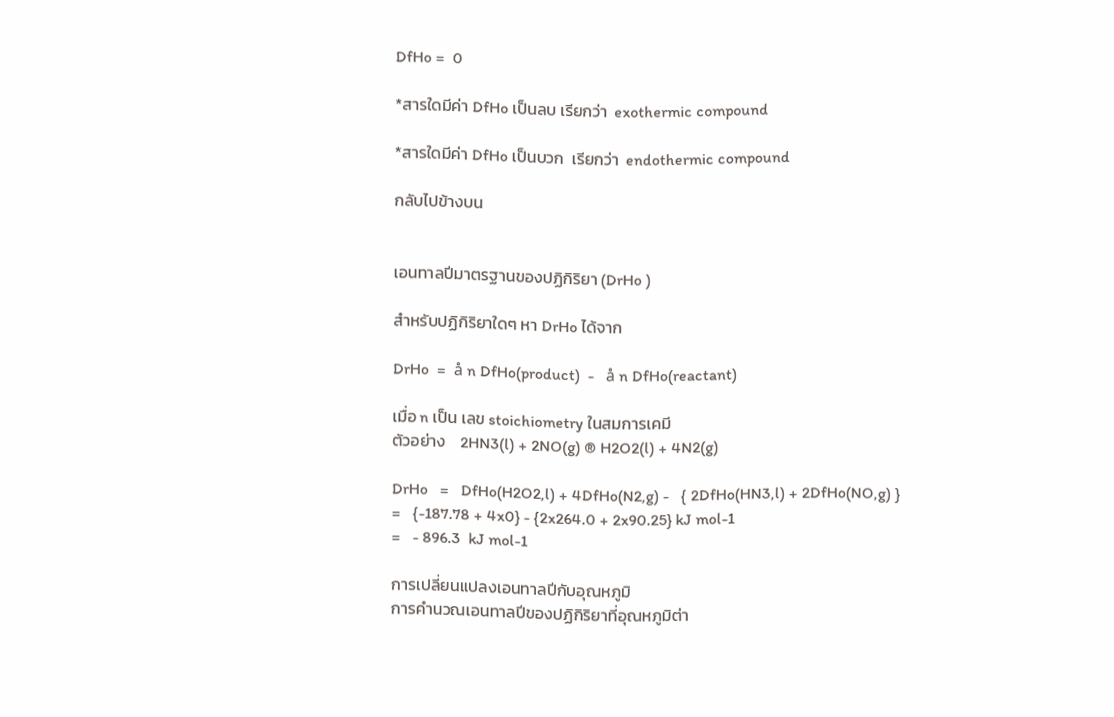DfHo =  0

*สารใดมีค่า DfHo เป็นลบ เรียกว่า  exothermic compound

*สารใดมีค่า DfHo เป็นบวก  เรียกว่า  endothermic compound

กลับไปข้างบน


เอนทาลปีมาตรฐานของปฏิกิริยา (DrHo )

สำหรับปฏิกิริยาใดๆ หา DrHo ได้จาก

DrHo  =  å n DfHo(product)  -   å n DfHo(reactant)

เมื่อ n เป็น เลข stoichiometry ในสมการเคมี
ตัวอย่าง    2HN3(l) + 2NO(g) ® H2O2(l) + 4N2(g)

DrHo   =   DfHo(H2O2,l) + 4DfHo(N2,g) -   { 2DfHo(HN3,l) + 2DfHo(NO,g) }
=   {-187.78 + 4x0} - {2x264.0 + 2x90.25} kJ mol-1
=   - 896.3  kJ mol-1

การเปลี่ยนแปลงเอนทาลปีกับอุณหภูมิ
การคำนวณเอนทาลปีของปฏิกิริยาที่อุณหภูมิต่า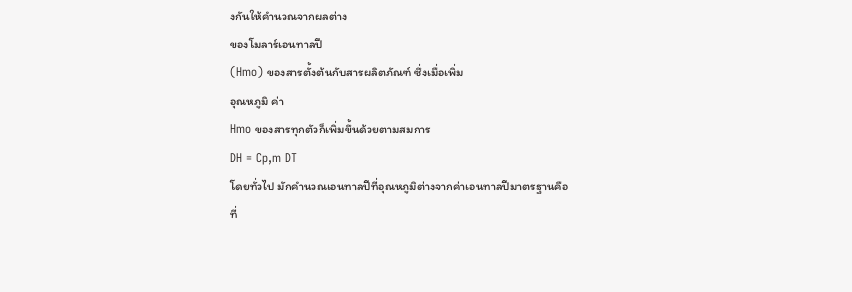งกันให้คำนวณจากผลต่าง
ของโมลาร์เอนทาลปื
(Hmo) ของสารตั้งต้นกับสารผลิตภัณฑ์ ซึ่งเมื่อเพิ่ม
อุณหภูมิ ค่า
Hmo ของสารทุกตัวก็เพิ่มขึ้นด้วยตามสมการ
DH = Cp,m DT
โดยทั่วไป มักคำนวณเอนทาลปีที่อุณหภูมิต่างจากค่าเอนทาลปีมาตรฐานคือ
ที่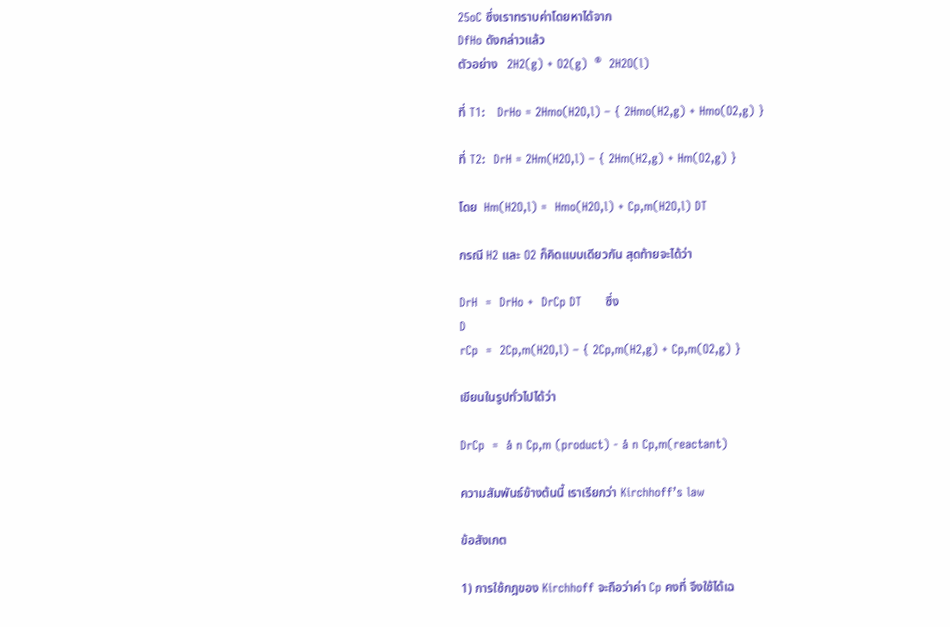25oC ซึ่งเราทราบค่าโดยหาได้จาก
DfHo ดังกล่าวแล้ว
ตัวอย่าง   2H2(g) + O2(g)  ®  2H2O(l)

ที่ T1:   DrHo = 2Hmo(H2O,l) – { 2Hmo(H2,g) + Hmo(O2,g) }

ที่ T2:  DrH = 2Hm(H2O,l) – { 2Hm(H2,g) + Hm(O2,g) }

โดย  Hm(H2O,l) =  Hmo(H2O,l) + Cp,m(H2O,l) DT

กรณี H2 และ O2 ก็คิดแบบเดียวกัน สุดท้ายจะได้ว่า

DrH  =  DrHo +  DrCp DT      ซึ่ง
D
rCp  =  2Cp,m(H2O,l) – { 2Cp,m(H2,g) + Cp,m(O2,g) }

เขียนในรูปทั่วไปได้ว่า

DrCp  =  å n Cp,m (product) - å n Cp,m(reactant)

ความสัมพันธ์ข้างต้นนี้ เราเรียกว่า Kirchhoff’s law

ข้อสังเกต

1) การใช้กฎของ Kirchhoff จะถือว่าค่า Cp คงที่ จึงใช้ได้เฉ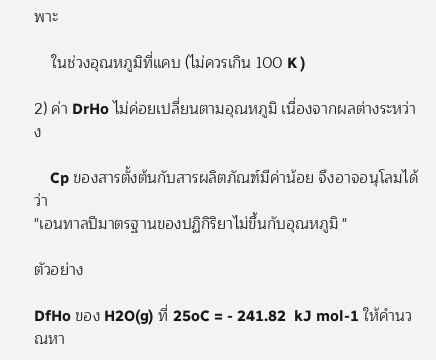พาะ

    ในช่วงอุณหภูมิที่แคบ (ไม่ควรเกิน 100 K )

2) ค่า DrHo ไม่ค่อยเปลี่ยนตามอุณหภูมิ เนื่องจากผลต่างระหว่าง

    Cp ของสารตั้งต้นกับสารผลิตภัณฑ์มีค่าน้อย จึงอาจอนุโลมได้ว่า
"เอนทาลปีมาตรฐานของปฏิกิริยาไม่ขึ้นกับอุณหภูมิ "

ตัวอย่าง

DfHo ของ H2O(g) ที่ 25oC = - 241.82  kJ mol-1 ให้คำนวณหา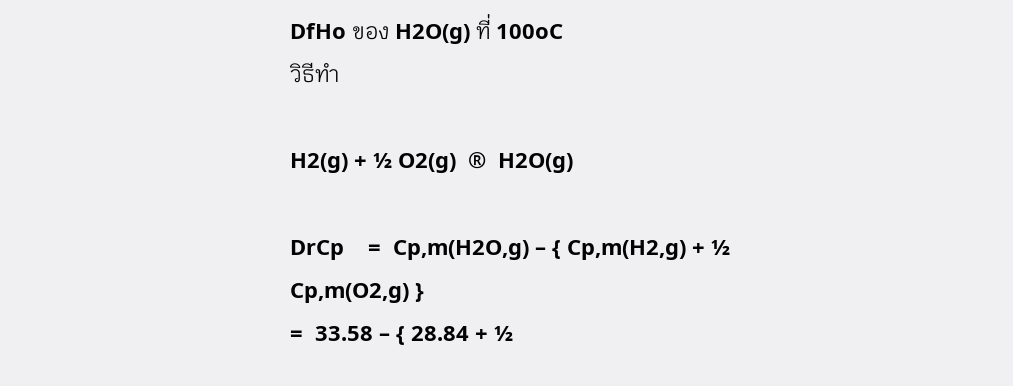DfHo ของ H2O(g) ที่ 100oC
วิธีทำ

H2(g) + ½ O2(g)  ®  H2O(g)

DrCp    =  Cp,m(H2O,g) – { Cp,m(H2,g) + ½ Cp,m(O2,g) }
=  33.58 – { 28.84 + ½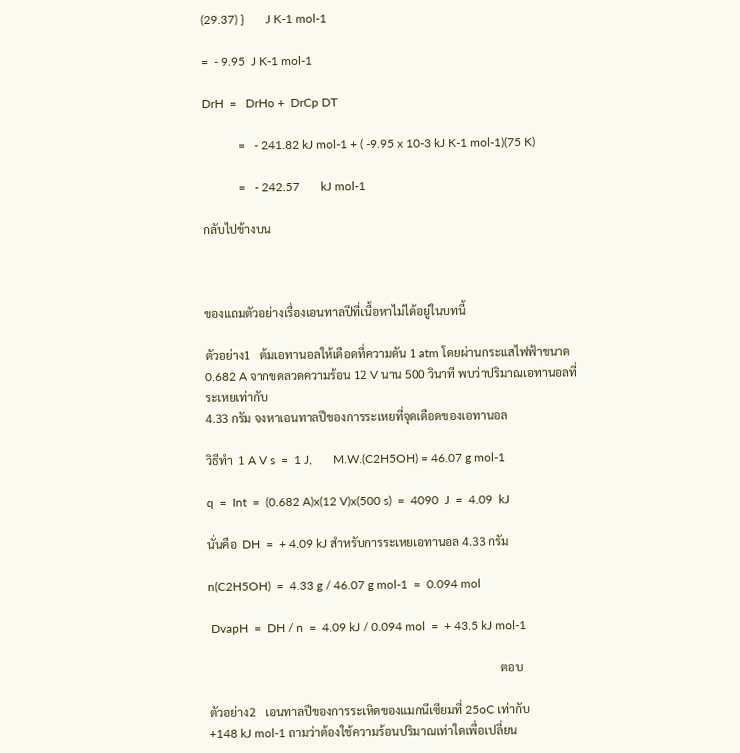(29.37) }       J K-1 mol-1

=  - 9.95  J K-1 mol-1

DrH  =   DrHo +  DrCp DT

            =   - 241.82 kJ mol-1 + ( -9.95 x 10-3 kJ K-1 mol-1)(75 K)

            =   - 242.57       kJ mol-1

กลับไปข้างบน



ของแถมตัวอย่างเรื่องเอนทาลปีที่เนื้อหาไม่ได้อยู่ในบทนี้

ตัวอย่าง1   ต้มเอทานอลให้เดือดที่ความดัน 1 atm โดยผ่านกระแสไฟฟ้าขนาด
0.682 A จากขดลวดความร้อน 12 V นาน 500 วินาที พบว่าปริมาณเอทานอลที่
ระเหยเท่ากับ
4.33 กรัม จงหาเอนทาลปีของการระเหยที่จุดเดือดของเอทานอล

วิธีทำ  1 A V s  =  1 J,       M.W.(C2H5OH) = 46.07 g mol-1

q  =  Int  =  (0.682 A)x(12 V)x(500 s)  =  4090  J  =  4.09  kJ

นั่นคือ  DH  =  + 4.09 kJ สำหรับการระเหยเอทานอล 4.33 กรัม

n(C2H5OH)  =  4.33 g / 46.07 g mol-1  =  0.094 mol

 DvapH  =  DH / n  =  4.09 kJ / 0.094 mol  =  + 43.5 kJ mol-1

                                                                                                    ตอบ

ตัวอย่าง2   เอนทาลปีของการระเหิดของแมกนีเซียมที่ 25oC เท่ากับ
+148 kJ mol-1 ถามว่าต้องใช้ความร้อนปริมาณเท่าใดเพื่อเปลี่ยน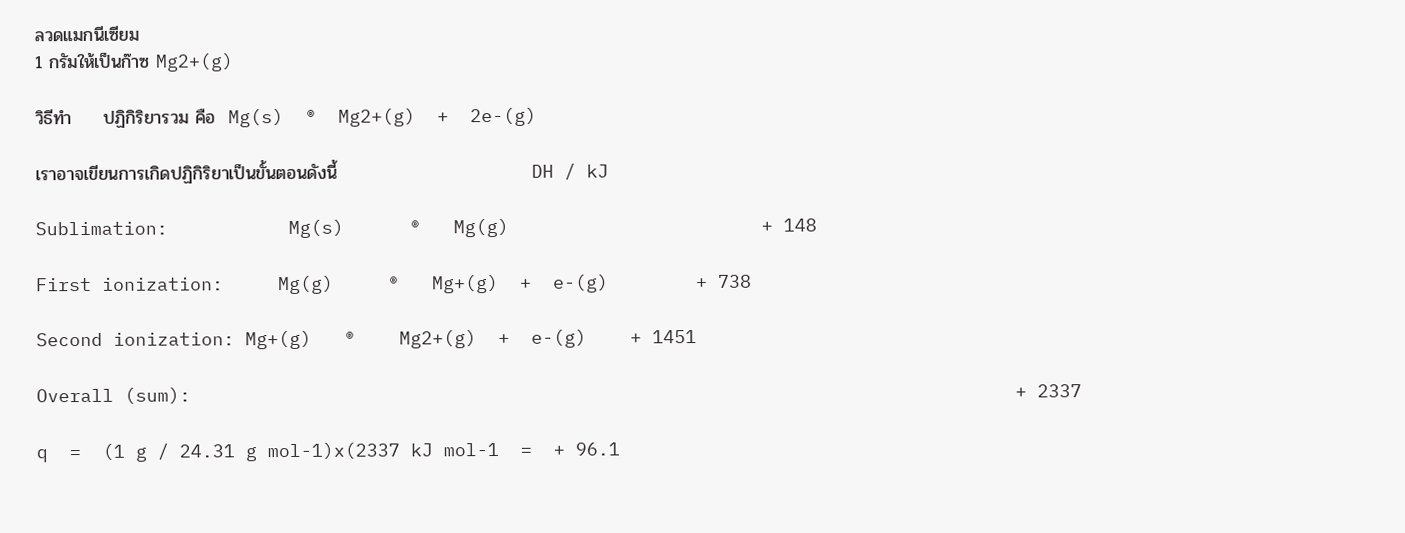ลวดแมกนีเซียม
1 กรัมให้เป็นก๊าซ Mg2+(g)

วิธีทำ     ปฏิกิริยารวม คือ  Mg(s)  ®  Mg2+(g)  +  2e-(g)

เราอาจเขียนการเกิดปฏิกิริยาเป็นขั้นตอนดังนี้                               DH / kJ

Sublimation:           Mg(s)      ®   Mg(g)                       + 148

First ionization:     Mg(g)     ®   Mg+(g)  +  e-(g)        + 738

Second ionization: Mg+(g)   ®    Mg2+(g)  +  e-(g)    + 1451

Overall (sum):                                                                           + 2337

q  =  (1 g / 24.31 g mol-1)x(2337 kJ mol-1  =  + 96.1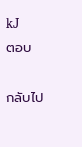kJ         ตอบ

กลับไป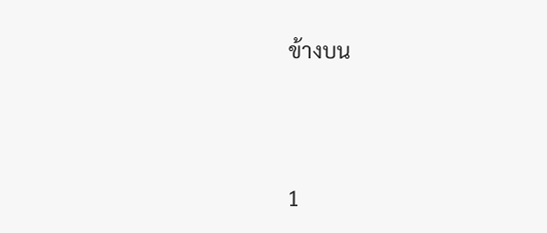ข้างบน




1